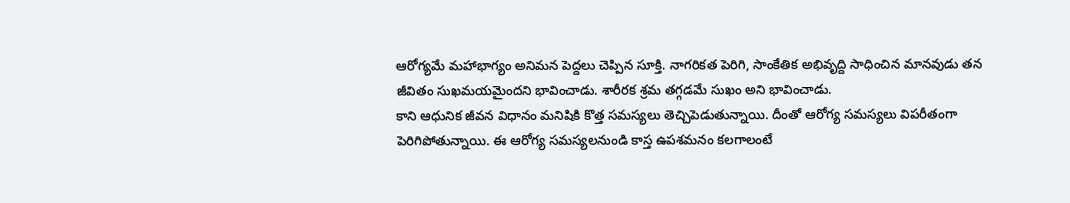ఆరోగ్యమే మహాభాగ్యం అనిమన పెద్దలు చెప్పిన సూక్తి. నాగరికత పెరిగి, సాంకేతిక అభివృద్ది సాధించిన మానవుడు తన జీవితం సుఖమయమైందని భావించాడు. శారీరక శ్రమ తగ్గడమే సుఖం అని భావించాడు.
కాని ఆధునిక జీవన విధానం మనిషికి కొత్త సమస్యలు తెచ్చిపెడుతున్నాయి. దీంతో ఆరోగ్య సమస్యలు విపరీతంగా పెరిగిపోతున్నాయి. ఈ ఆరోగ్య సమస్యలనుండి కాస్త ఉపశమనం కలగాలంటే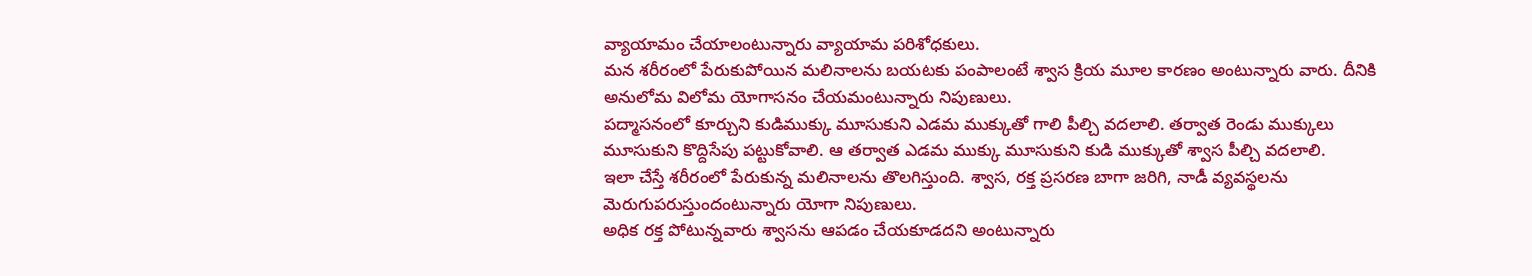వ్యాయామం చేయాలంటున్నారు వ్యాయామ పరిశోధకులు.
మన శరీరంలో పేరుకుపోయిన మలినాలను బయటకు పంపాలంటే శ్వాస క్రియ మూల కారణం అంటున్నారు వారు. దీనికి అనులోమ విలోమ యోగాసనం చేయమంటున్నారు నిపుణులు.
పద్మాసనంలో కూర్చుని కుడిముక్కు మూసుకుని ఎడమ ముక్కుతో గాలి పీల్చి వదలాలి. తర్వాత రెండు ముక్కులు మూసుకుని కొద్దిసేపు పట్టుకోవాలి. ఆ తర్వాత ఎడమ ముక్కు మూసుకుని కుడి ముక్కుతో శ్వాస పీల్చి వదలాలి.
ఇలా చేస్తే శరీరంలో పేరుకున్న మలినాలను తొలగిస్తుంది. శ్వాస, రక్త ప్రసరణ బాగా జరిగి, నాడీ వ్యవస్థలను మెరుగుపరుస్తుందంటున్నారు యోగా నిపుణులు.
అధిక రక్త పోటున్నవారు శ్వాసను ఆపడం చేయకూడదని అంటున్నారు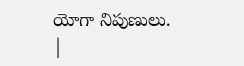యోగా నిపుణులు. |